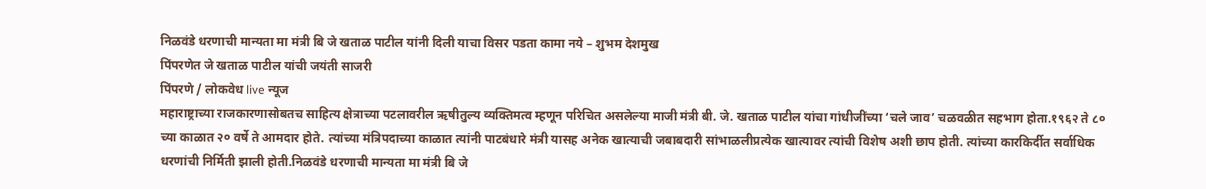निळवंडे धरणाची मान्यता मा मंत्री बि जे खताळ पाटील यांनी दिली याचा विसर पडता कामा नये – शुभम देशमुख
पिंपरणेत जे खताळ पाटील यांची जयंती साजरी
पिंपरणे / लोकवेध live न्यूज
महाराष्ट्राच्या राजकारणासोबतच साहित्य क्षेत्राच्या पटलावरील ऋषीतुल्य व्यक्तिमत्व म्हणून परिचित असलेल्या माजी मंत्री बी. जे. खताळ पाटील यांचा गांधीजींच्या ‘चले जाव’ चळवळीत सहभाग होता.१९६२ ते ८० च्या काळात २० वर्षे ते आमदार होते. त्यांच्या मंत्रिपदाच्या काळात त्यांनी पाटबंधारे मंत्री यासह अनेक खात्याची जबाबदारी सांभाळलीप्रत्येक खात्यावर त्यांची विशेष अशी छाप होती. त्यांच्या कारकिर्दीत सर्वाधिक धरणांची निर्मिती झाली होती.निळवंडे धरणाची मान्यता मा मंत्री बि जे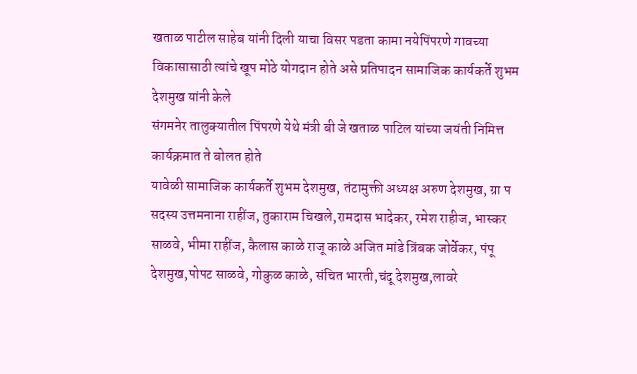खताळ पाटील साहेब यांनी दिली याचा विसर पडता कामा नयेपिंपरणे गावच्या विकासासाठी त्यांचे खूप मोठे योगदान होते असे प्रतिपादन सामाजिक कार्यकर्ते शुभम देशमुख यांनी केले
संगमनेर तालुक्यातील पिंपरणे येथे मंत्री बी जे खताळ पाटिल यांच्या जयंती निमित्त कार्यक्रमात ते बोलत होते
यावेळी सामाजिक कार्यकर्ते शुभम देशमुख, तंटामुक्ती अध्यक्ष अरुण देशमुख, ग्रा प सदस्य उत्तमनाना राहींज, तुकाराम चिखले,रामदास भादेकर, रमेश राहीज, भास्कर साळवे, भीमा राहींज, कैलास काळे राजू काळे अजित मांडे त्रिंबक जोर्वेकर, पंपू देशमुख,पोपट साळवे, गोकुळ काळे, संचित भारती,चंदू देशमुख,लावरे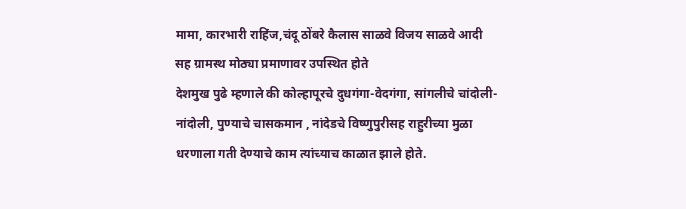मामा, कारभारी राहिंज,चंदू ठोंबरे कैलास साळवे विजय साळवे आदी सह ग्रामस्थ मोठ्या प्रमाणावर उपस्थित होते
देशमुख पुढे म्हणाले की कोल्हापूरचे दुधगंगा-वेदगंगा, सांगलीचे चांदोली-नांदोली, पुण्याचे चासकमान , नांदेडचे विष्णुपुरीसह राहुरीच्या मुळा धरणाला गती देण्याचे काम त्यांच्याच काळात झाले होते.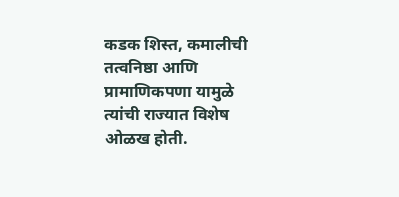कडक शिस्त, कमालीची तत्वनिष्ठा आणि प्रामाणिकपणा यामुळे त्यांची राज्यात विशेष ओळख होती.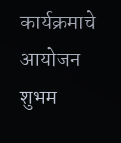कार्यक्रमाचे आयोजन शुभम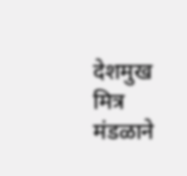देशमुख मित्र मंडळाने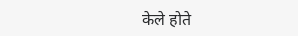केले होते